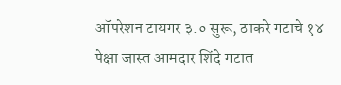ऑपरेशन टायगर ३.० सुरू, ठाकरे गटाचे १४ पेक्षा जास्त आमदार शिंदे गटात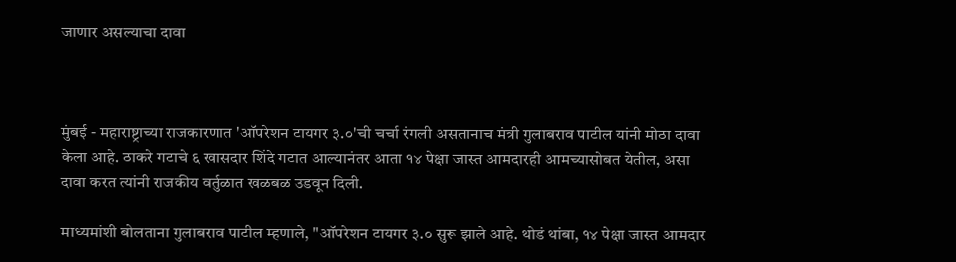जाणार असल्याचा दावा



मुंबई - महाराष्ट्राच्या राजकारणात 'ऑपरेशन टायगर ३.०'ची चर्चा रंगली असतानाच मंत्री गुलाबराव पाटील यांनी मोठा दावा केला आहे. ठाकरे गटाचे ६ खासदार शिंदे गटात आल्यानंतर आता १४ पेक्षा जास्त आमदारही आमच्यासोबत येतील, असा दावा करत त्यांनी राजकीय वर्तुळात खळबळ उडवून दिली.

माध्यमांशी बोलताना गुलाबराव पाटील म्हणाले, "ऑपरेशन टायगर ३.० सुरू झाले आहे. थोडं थांबा, १४ पेक्षा जास्त आमदार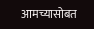आमच्यासोबत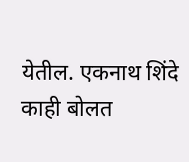येतील. एकनाथ शिंदे काही बोलत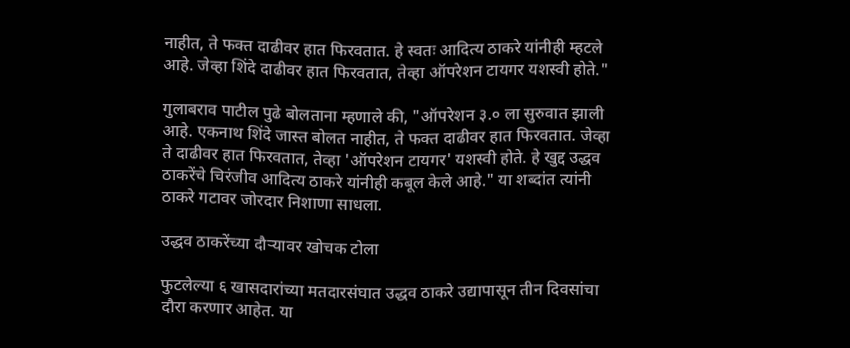नाहीत, ते फक्त दाढीवर हात फिरवतात. हे स्वतः आदित्य ठाकरे यांनीही म्हटले आहे. जेव्हा शिंदे दाढीवर हात फिरवतात, तेव्हा ऑपरेशन टायगर यशस्वी होते."

गुलाबराव पाटील पुढे बोलताना म्हणाले की, "ऑपरेशन ३.० ला सुरुवात झाली आहे. एकनाथ शिंदे जास्त बोलत नाहीत, ते फक्त दाढीवर हात फिरवतात. जेव्हा ते दाढीवर हात फिरवतात, तेव्हा 'ऑपरेशन टायगर' यशस्वी होते. हे खुद्द उद्धव ठाकरेंचे चिरंजीव आदित्य ठाकरे यांनीही कबूल केले आहे." या शब्दांत त्यांनी ठाकरे गटावर जोरदार निशाणा साधला.

उद्धव ठाकरेंच्या दौऱ्यावर खोचक टोला

फुटलेल्या ६ खासदारांच्या मतदारसंघात उद्धव ठाकरे उद्यापासून तीन दिवसांचा दौरा करणार आहेत. या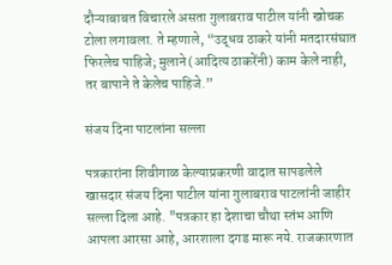दौऱ्याबाबत विचारले असता गुलाबराव पाटील यांनी खोचक टोला लगावला. ते म्हणाले, “उद्धव ठाकरे यांनी मतदारसंघात फिरलेच पाहिजे; मुलाने (आदित्य ठाकरेंनी) काम केले नाही, तर बापाने ते केलेच पाहिजे.”

संजय दिना पाटलांना सल्ला

पत्रकारांना शिवीगाळ केल्याप्रकरणी वादात सापडलेले खासदार संजय दिना पाटील यांना गुलाबराव पाटलांनी जाहीर सल्ला दिला आहे. "पत्रकार हा देशाचा चौथा स्तंभ आणि आपला आरसा आहे, आरशाला दगड मारू नये. राजकारणात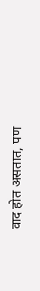वाद होत असतात, पण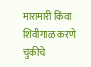मारामारी किंवा शिवीगाळ करणे चुकीचे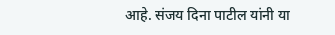आहे. संजय दिना पाटील यांनी या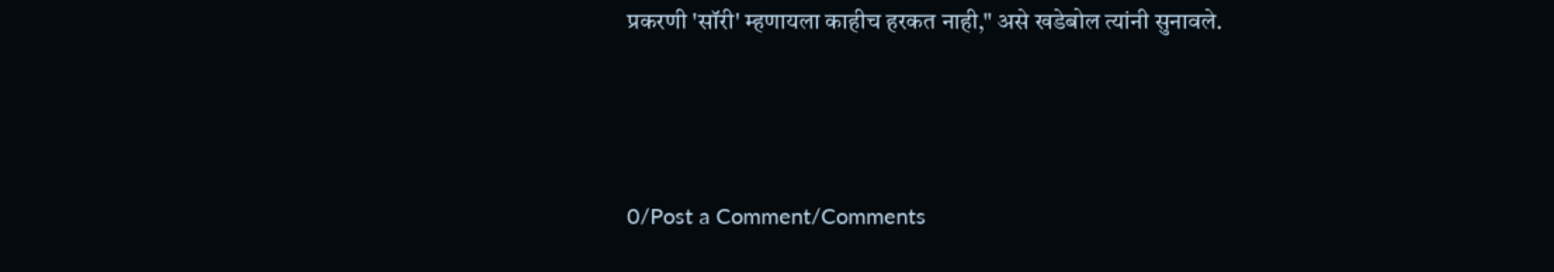प्रकरणी 'सॉरी' म्हणायला काहीच हरकत नाही," असे खडेबोल त्यांनी सुनावले.




0/Post a Comment/Comments